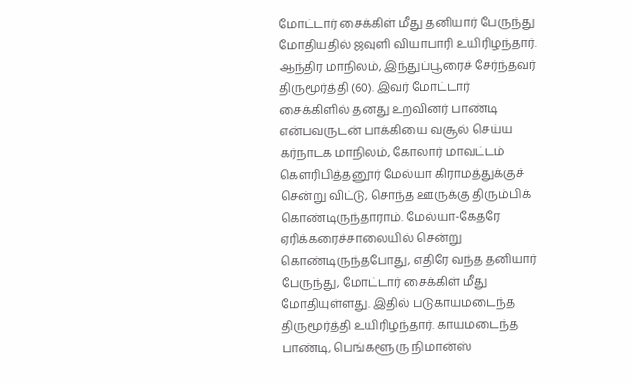மோட்டார் சைக்கிள் மீது தனியார் பேருந்து மோதியதில் ஜவுளி வியாபாரி உயிரிழந்தார்.
ஆந்திர மாநிலம், இந்துப்பூரைச் சேர்ந்தவர் திருமூர்த்தி (60). இவர் மோட்டார் சைக்கிளில் தனது உறவினர் பாண்டி என்பவருடன் பாக்கியை வசூல் செய்ய கர்நாடக மாநிலம், கோலார் மாவட்டம் கெளரிபித்தனூர் மேல்யா கிராமத்துக்குச் சென்று விட்டு, சொந்த ஊருக்கு திரும்பிக் கொண்டிருந்தாராம். மேல்யா-கேதரே ஏரிக்கரைச்சாலையில் சென்று கொண்டிருந்தபோது, எதிரே வந்த தனியார் பேருந்து, மோட்டார் சைக்கிள் மீது மோதியுள்ளது. இதில் படுகாயமடைந்த திருமூர்த்தி உயிரிழந்தார். காயமடைந்த பாண்டி, பெங்களூரு நிமான்ஸ்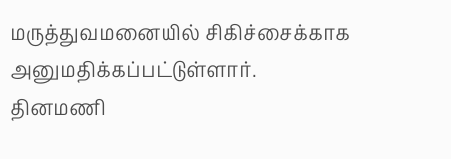மருத்துவமனையில் சிகிச்சைக்காக அனுமதிக்கப்பட்டுள்ளார்.
தினமணி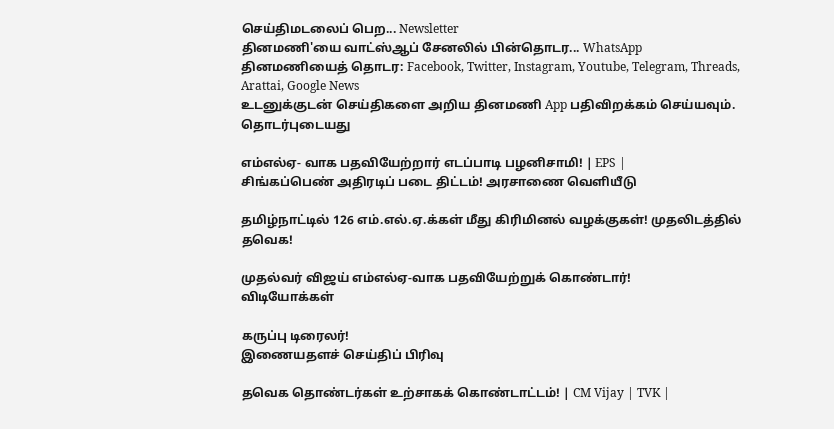செய்திமடலைப் பெற... Newsletter
தினமணி'யை வாட்ஸ்ஆப் சேனலில் பின்தொடர... WhatsApp
தினமணியைத் தொடர: Facebook, Twitter, Instagram, Youtube, Telegram, Threads, Arattai, Google News
உடனுக்குடன் செய்திகளை அறிய தினமணி App பதிவிறக்கம் செய்யவும்.
தொடர்புடையது

எம்எல்ஏ- வாக பதவியேற்றார் எடப்பாடி பழனிசாமி! | EPS |
சிங்கப்பெண் அதிரடிப் படை திட்டம்! அரசாணை வெளியீடு

தமிழ்நாட்டில் 126 எம்.எல்.ஏ.க்கள் மீது கிரிமினல் வழக்குகள்! முதலிடத்தில் தவெக!

முதல்வர் விஜய் எம்எல்ஏ-வாக பதவியேற்றுக் கொண்டார்!
விடியோக்கள்

கருப்பு டிரைலர்!
இணையதளச் செய்திப் பிரிவு

தவெக தொண்டர்கள் உற்சாகக் கொண்டாட்டம்! | CM Vijay | TVK |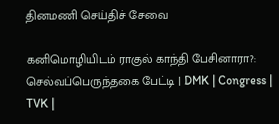தினமணி செய்திச் சேவை

கனிமொழியிடம் ராகுல் காந்தி பேசினாரா?: செல்வப்பெருந்தகை பேட்டி | DMK | Congress | TVK |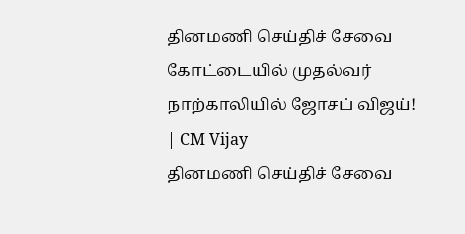தினமணி செய்திச் சேவை
கோட்டையில் முதல்வர் நாற்காலியில் ஜோசப் விஜய்! | CM Vijay
தினமணி செய்திச் சேவை